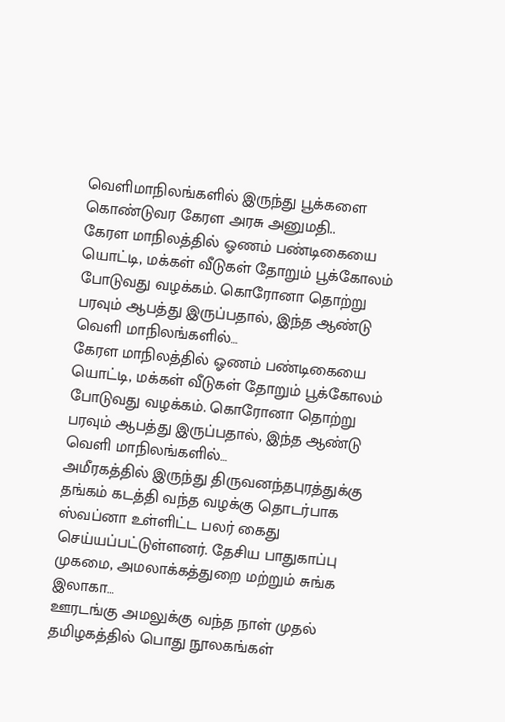வெளிமாநிலங்களில் இருந்து பூக்களை கொண்டுவர கேரள அரசு அனுமதி..
கேரள மாநிலத்தில் ஓணம் பண்டிகையை யொட்டி, மக்கள் வீடுகள் தோறும் பூக்கோலம் போடுவது வழக்கம். கொரோனா தொற்று பரவும் ஆபத்து இருப்பதால், இந்த ஆண்டு வெளி மாநிலங்களில்…
கேரள மாநிலத்தில் ஓணம் பண்டிகையை யொட்டி, மக்கள் வீடுகள் தோறும் பூக்கோலம் போடுவது வழக்கம். கொரோனா தொற்று பரவும் ஆபத்து இருப்பதால், இந்த ஆண்டு வெளி மாநிலங்களில்…
அமீரகத்தில் இருந்து திருவனந்தபுரத்துக்கு தங்கம் கடத்தி வந்த வழக்கு தொடர்பாக ஸ்வப்னா உள்ளிட்ட பலர் கைது செய்யப்பட்டுள்ளனர். தேசிய பாதுகாப்பு முகமை, அமலாக்கத்துறை மற்றும் சுங்க இலாகா…
ஊரடங்கு அமலுக்கு வந்த நாள் முதல் தமிழகத்தில் பொது நூலகங்கள்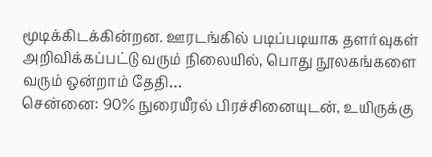மூடிக்கிடக்கின்றன. ஊரடங்கில் படிப்படியாக தளர்வுகள் அறிவிக்கப்பட்டு வரும் நிலையில், பொது நூலகங்களை வரும் ஒன்றாம் தேதி…
சென்னை: 90% நுரையீரல் பிரச்சினையுடன், உயிருக்கு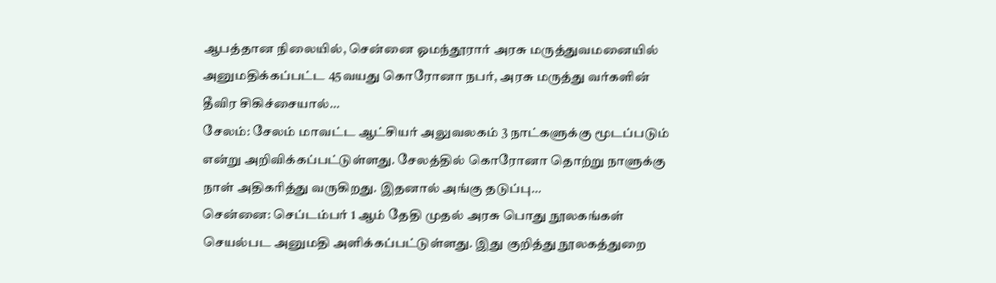ஆபத்தான நிலையில், சென்னை ஓமந்தூரார் அரசு மருத்துவமனையில் அனுமதிக்கப்பட்ட 45வயது கொரோனா நபர், அரசு மருத்து வர்களின் தீவிர சிகிச்சையால்…
சேலம்: சேலம் மாவட்ட ஆட்சியர் அலுவலகம் 3 நாட்களுக்கு மூடப்படும் என்று அறிவிக்கப்பட்டுள்ளது. சேலத்தில் கொரோனா தொற்று நாளுக்கு நாள் அதிகரித்து வருகிறது. இதனால் அங்கு தடுப்பு…
சென்னை: செப்டம்பர் 1 ஆம் தேதி முதல் அரசு பொது நூலகங்கள் செயல்பட அனுமதி அளிக்கப்பட்டுள்ளது. இது குறித்து நூலகத்துறை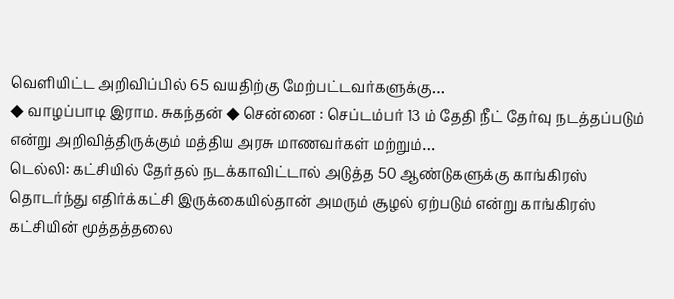வெளியிட்ட அறிவிப்பில் 65 வயதிற்கு மேற்பட்டவர்களுக்கு…
◆ வாழப்பாடி இராம. சுகந்தன் ◆ சென்னை : செப்டம்பர் 13 ம் தேதி நீட் தேர்வு நடத்தப்படும் என்று அறிவித்திருக்கும் மத்திய அரசு மாணவர்கள் மற்றும்…
டெல்லி: கட்சியில் தேர்தல் நடக்காவிட்டால் அடுத்த 50 ஆண்டுகளுக்கு காங்கிரஸ் தொடர்ந்து எதிர்க்கட்சி இருக்கையில்தான் அமரும் சூழல் ஏற்படும் என்று காங்கிரஸ் கட்சியின் மூத்தத்தலை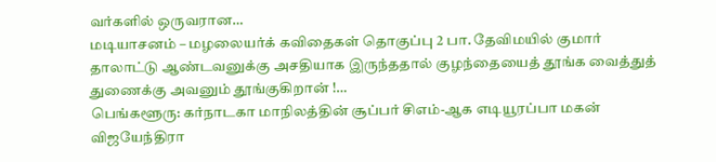வர்களில் ஒருவரான…
மடியாசனம் – மழலையர்க் கவிதைகள் தொகுப்பு 2 பா. தேவிமயில் குமார் தாலாட்டு ஆண்டவனுக்கு அசதியாக இருந்ததால் குழந்தையைத் தூங்க வைத்துத் துணைக்கு அவனும் தூங்குகிறான் !…
பெங்களூரு: கர்நாடகா மாநிலத்தின் சூப்பர் சிஎம்-ஆக எடியூரப்பா மகன் விஜயேந்திரா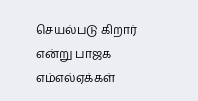செயல்படு கிறார் என்று பாஜக எம்எல்ஏக்கள்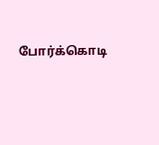போர்க்கொடி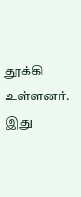தூக்கி உள்ளனர். இது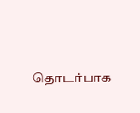தொடர்பாக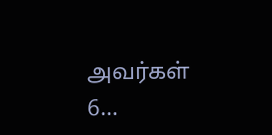அவர்கள் 6…